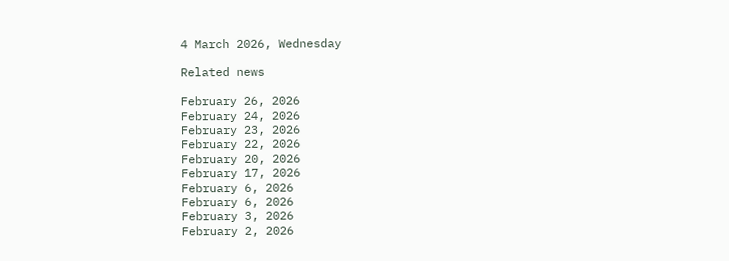4 March 2026, Wednesday

Related news

February 26, 2026
February 24, 2026
February 23, 2026
February 22, 2026
February 20, 2026
February 17, 2026
February 6, 2026
February 6, 2026
February 3, 2026
February 2, 2026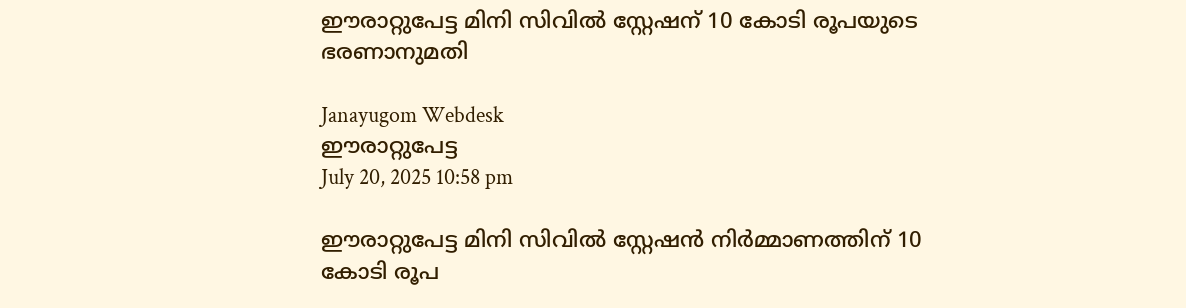ഈരാറ്റുപേട്ട മിനി സിവിൽ സ്റ്റേഷന് 10 കോടി രൂപയുടെ ഭരണാനുമതി

Janayugom Webdesk
ഈരാറ്റുപേട്ട
July 20, 2025 10:58 pm

ഈരാറ്റുപേട്ട മിനി സിവിൽ സ്റ്റേഷൻ നിർമ്മാണത്തിന് 10 കോടി രൂപ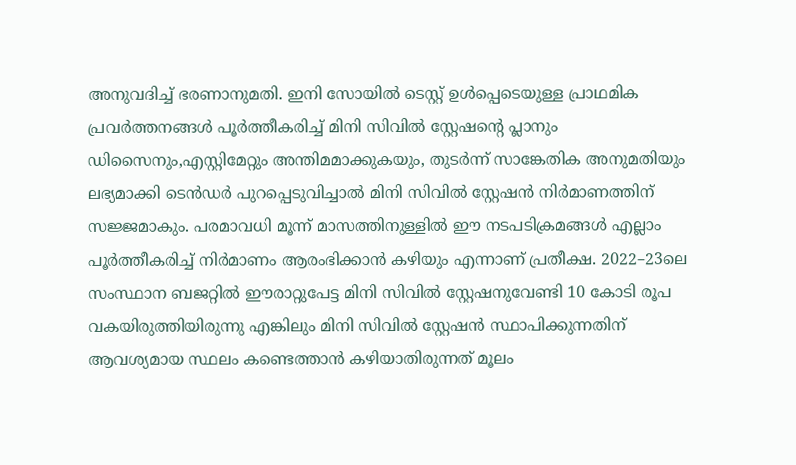അനുവദിച്ച് ഭരണാനുമതി. ഇനി സോയിൽ ടെസ്റ്റ് ഉൾപ്പെടെയുള്ള പ്രാഥമിക പ്രവർത്തനങ്ങൾ പൂർത്തീകരിച്ച് മിനി സിവിൽ സ്റ്റേഷന്റെ പ്ലാനും ഡിസൈനും,എസ്റ്റിമേറ്റും അന്തിമമാക്കുകയും, തുടർന്ന് സാങ്കേതിക അനുമതിയും ലഭ്യമാക്കി ടെൻഡർ പുറപ്പെടുവിച്ചാൽ മിനി സിവിൽ സ്റ്റേഷൻ നിർമാണത്തിന് സജ്ജമാകും. പരമാവധി മൂന്ന് മാസത്തിനുള്ളിൽ ഈ നടപടിക്രമങ്ങൾ എല്ലാം പൂർത്തീകരിച്ച് നിർമാണം ആരംഭിക്കാൻ കഴിയും എന്നാണ് പ്രതീക്ഷ. 2022–23ലെ സംസ്ഥാന ബജറ്റിൽ ഈരാറ്റുപേട്ട മിനി സിവിൽ സ്റ്റേഷനുവേണ്ടി 10 കോടി രൂപ വകയിരുത്തിയിരുന്നു എങ്കിലും മിനി സിവിൽ സ്റ്റേഷൻ സ്ഥാപിക്കുന്നതിന് ആവശ്യമായ സ്ഥലം കണ്ടെത്താൻ കഴിയാതിരുന്നത് മൂലം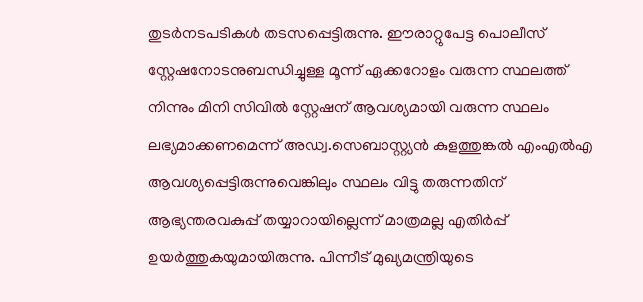തുടർനടപടികൾ തടസപ്പെട്ടിരുന്നു. ഈരാറ്റുപേട്ട പൊലീസ് സ്റ്റേഷനോടനുബന്ധിച്ചുള്ള മൂന്ന് ഏക്കറോളം വരുന്ന സ്ഥലത്ത് നിന്നും മിനി സിവിൽ സ്റ്റേഷന് ആവശ്യമായി വരുന്ന സ്ഥലം ലഭ്യമാക്കണമെന്ന് അഡ്വ.സെബാസ്റ്റ്യന്‍ കുളത്തുങ്കല്‍ എംഎൽഎ ആവശ്യപ്പെട്ടിരുന്നുവെങ്കിലും സ്ഥലം വിട്ടു തരുന്നതിന് ആഭ്യന്തരവകുപ്പ് തയ്യാറായില്ലെന്ന് മാത്രമല്ല എതിർപ്പ് ഉയർത്തുകയുമായിരുന്നു. പിന്നീട് മുഖ്യമന്ത്രിയുടെ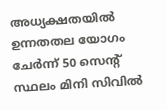അധ്യക്ഷതയിൽ ഉന്നതതല യോഗം ചേർന്ന് 50 സെന്റ് സ്ഥലം മിനി സിവിൽ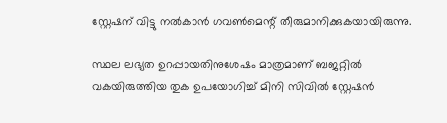സ്റ്റേഷന് വിട്ടു നൽകാൻ ഗവൺമെന്റ് തീരുമാനിക്കുകയായിരുന്നു.

സ്ഥല ലഭ്യത ഉറപ്പായതിനുശേഷം മാത്രമാണ് ബജറ്റിൽ വകയിരുത്തിയ തുക ഉപയോഗിച്ച് മിനി സിവിൽ സ്റ്റേഷൻ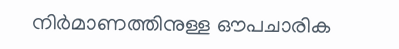നിർമാണത്തിനുള്ള ഔപചാരിക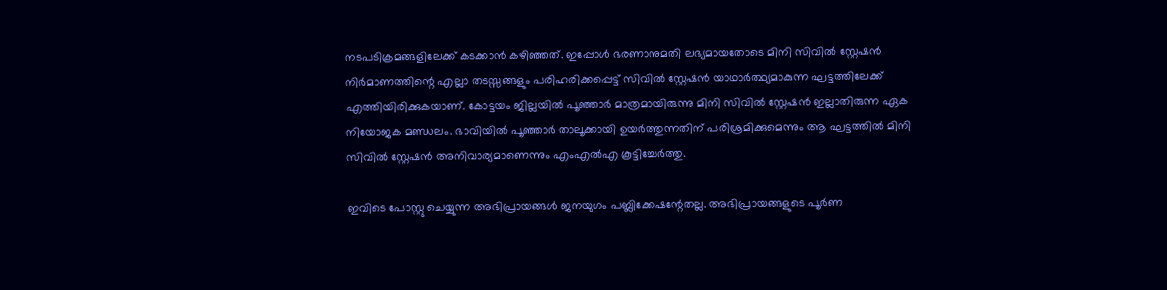നടപടിക്രമങ്ങളിലേക്ക് കടക്കാൻ കഴിഞ്ഞത്. ഇപ്പോൾ ഭരണാനുമതി ലഭ്യമായതോടെ മിനി സിവിൽ സ്റ്റേഷൻ നിർമാണത്തിന്റെ എല്ലാ തടസ്സങ്ങളും പരിഹരിക്കപ്പെട്ട് സിവിൽ സ്റ്റേഷൻ യാഥാർത്ഥ്യമാകുന്ന ഘട്ടത്തിലേക്ക് എത്തിയിരിക്കുകയാണ്. കോട്ടയം ജില്ലയിൽ പൂഞ്ഞാർ മാത്രമായിരുന്നു മിനി സിവിൽ സ്റ്റേഷൻ ഇല്ലാതിരുന്ന ഏക നിയോജക മണ്ഡലം. ഭാവിയിൽ പൂഞ്ഞാർ താലൂക്കായി ഉയർത്തുന്നതിന് പരിശ്രമിക്കുമെന്നും ആ ഘട്ടത്തിൽ മിനി സിവിൽ സ്റ്റേഷൻ അനിവാര്യമാണെന്നും എംഎൽഎ കൂട്ടിച്ചേർത്തു.

ഇവിടെ പോസ്റ്റു ചെയ്യുന്ന അഭിപ്രായങ്ങള്‍ ജനയുഗം പബ്ലിക്കേഷന്റേതല്ല. അഭിപ്രായങ്ങളുടെ പൂര്‍ണ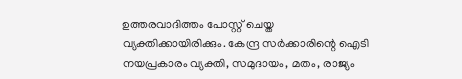ഉത്തരവാദിത്തം പോസ്റ്റ് ചെയ്ത വ്യക്തിക്കായിരിക്കും. കേന്ദ്ര സര്‍ക്കാരിന്റെ ഐടി നയപ്രകാരം വ്യക്തി, സമുദായം, മതം, രാജ്യം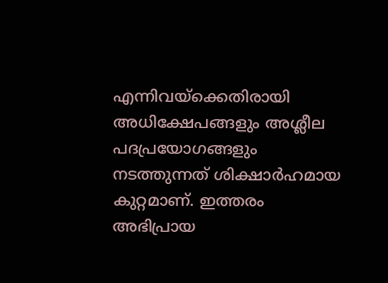എന്നിവയ്‌ക്കെതിരായി അധിക്ഷേപങ്ങളും അശ്ലീല പദപ്രയോഗങ്ങളും നടത്തുന്നത് ശിക്ഷാര്‍ഹമായ കുറ്റമാണ്. ഇത്തരം അഭിപ്രായ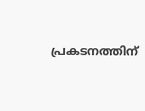പ്രകടനത്തിന്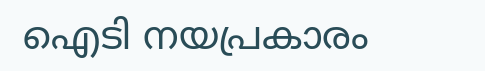ഐടി നയപ്രകാരം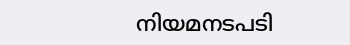നിയമനടപടി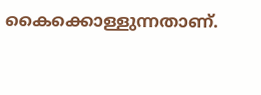കൈക്കൊള്ളുന്നതാണ്.